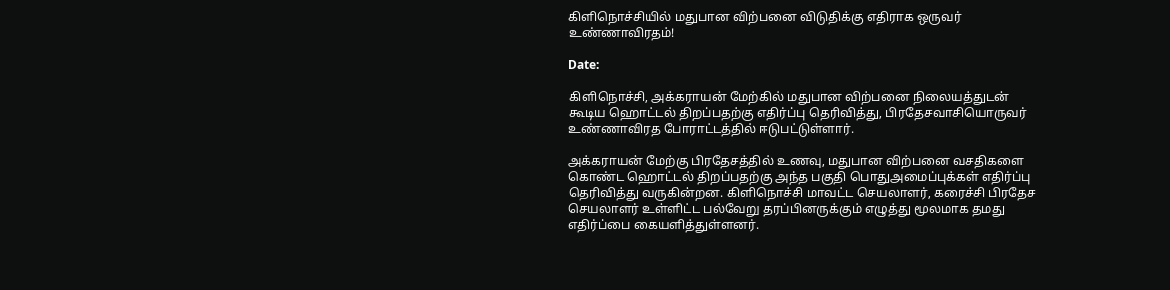கிளிநொச்சியில் மதுபான விற்பனை விடுதிக்கு எதிராக ஒருவர் உண்ணாவிரதம்!

Date:

கிளிநொச்சி, அக்கராயன் மேற்கில் மதுபான விற்பனை நிலையத்துடன் கூடிய ஹொட்டல் திறப்பதற்கு எதிர்ப்பு தெரிவித்து, பிரதேசவாசியொருவர் உண்ணாவிரத போராட்டத்தில் ஈடுபட்டுள்ளார்.

அக்கராயன் மேற்கு பிரதேசத்தில் உணவு, மதுபான விற்பனை வசதிகளை கொண்ட ஹொட்டல் திறப்பதற்கு அந்த பகுதி பொதுஅமைப்புக்கள் எதிர்ப்பு தெரிவித்து வருகின்றன. கிளிநொச்சி மாவட்ட செயலாளர், கரைச்சி பிரதேச செயலாளர் உள்ளிட்ட பல்வேறு தரப்பினருக்கும் எழுத்து மூலமாக தமது எதிர்ப்பை கையளித்துள்ளனர்.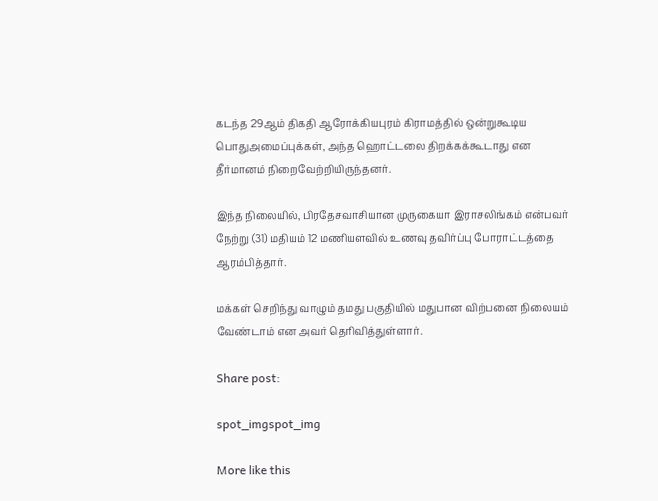கடந்த 29ஆம் திகதி ஆரோக்கியபுரம் கிராமத்தில் ஒன்றுகூடிய பொதுஅமைப்புக்கள், அந்த ஹொட்டலை திறக்கக்கூடாது என தீர்மானம் நிறைவேற்றியிருந்தனர்.

இந்த நிலையில், பிரதேசவாசியான முருகையா இராசலிங்கம் என்பவர் நேற்று (31) மதியம் 12 மணியளவில் உணவு தவிர்ப்பு போராட்டத்தை ஆரம்பித்தார்.

மக்கள் செறிந்து வாழும் தமது பகுதியில் மதுபான விற்பனை நிலையம் வேண்டாம் என அவர் தெரிவித்துள்ளார்.

Share post:

spot_imgspot_img

More like this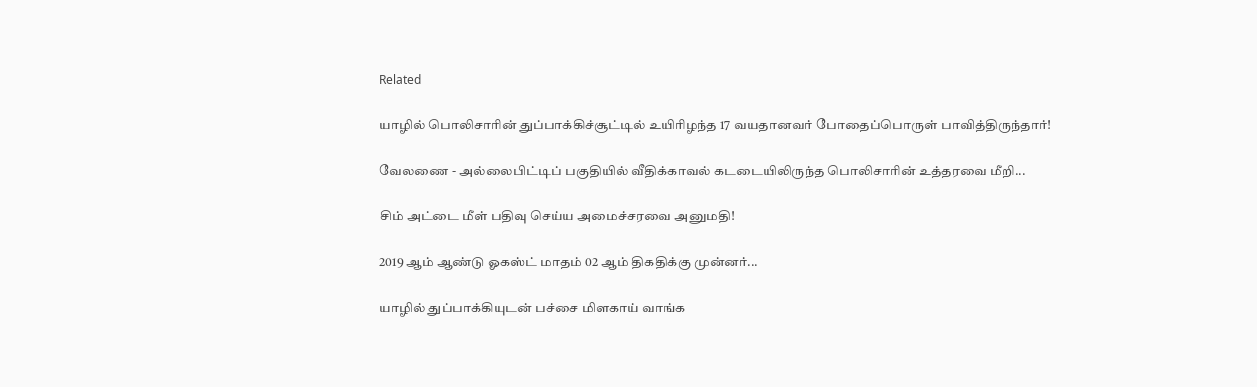Related

யாழில் பொலிசாரின் துப்பாக்கிச்சூட்டில் உயிரிழந்த 17 வயதானவர் போதைப்பொருள் பாவித்திருந்தார்!

வேலணை - அல்லைபிட்டிப் பகுதியில் வீதிக்காவல் கடடையிலிருந்த பொலிசாரின் உத்தரவை மீறி...

சிம் அட்டை மீள் பதிவு செய்ய அமைச்சரவை அனுமதி!

2019 ஆம் ஆண்டு ஓகஸ்ட் மாதம் 02 ஆம் திகதிக்கு முன்னர்...

யாழில் துப்பாக்கியுடன் பச்சை மிளகாய் வாங்க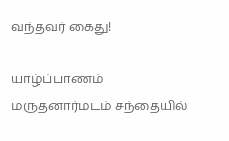வந்தவர் கைது!

யாழ்ப்பாணம் மருதனார்மடம் சந்தையில்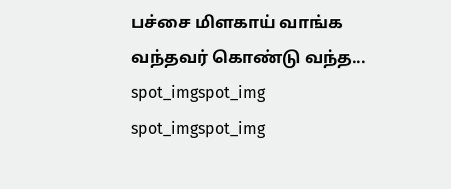பச்சை மிளகாய் வாங்க வந்தவர் கொண்டு வந்த...
spot_imgspot_img
spot_imgspot_img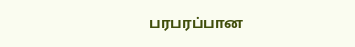பரபரப்பான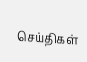செய்திகள்